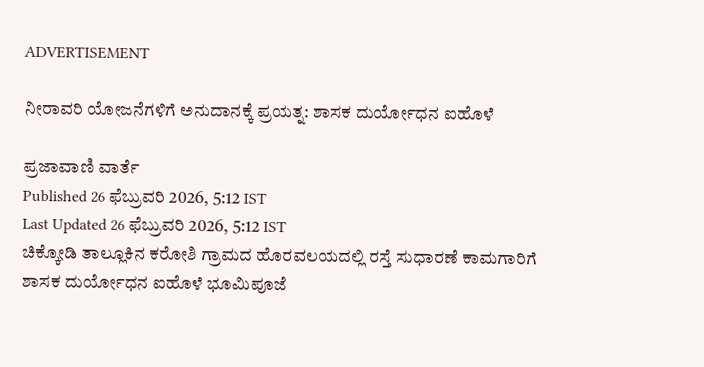ADVERTISEMENT

ನೀರಾವರಿ ಯೋಜನೆಗಳಿಗೆ ಅನುದಾನಕ್ಕೆ ಪ್ರಯತ್ನ: ಶಾಸಕ ದುರ್ಯೋಧನ ಐಹೊಳೆ

ಪ್ರಜಾವಾಣಿ ವಾರ್ತೆ
Published 26 ಫೆಬ್ರುವರಿ 2026, 5:12 IST
Last Updated 26 ಫೆಬ್ರುವರಿ 2026, 5:12 IST
ಚಿಕ್ಕೋಡಿ ತಾಲ್ಲೂಕಿನ ಕರೋಶಿ ಗ್ರಾಮದ ಹೊರವಲಯದಲ್ಲಿ ರಸ್ತೆ ಸುಧಾರಣೆ ಕಾಮಗಾರಿಗೆ ಶಾಸಕ ದುರ್ಯೋಧನ ಐಹೊಳೆ ಭೂಮಿಪೂಜೆ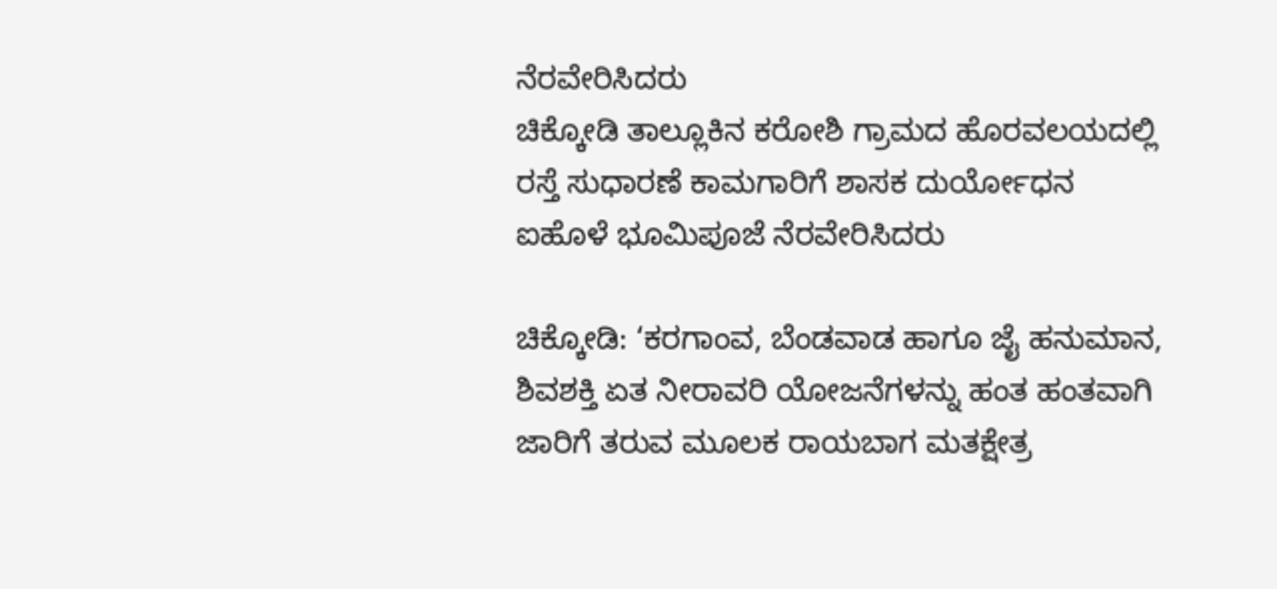ನೆರವೇರಿಸಿದರು
ಚಿಕ್ಕೋಡಿ ತಾಲ್ಲೂಕಿನ ಕರೋಶಿ ಗ್ರಾಮದ ಹೊರವಲಯದಲ್ಲಿ ರಸ್ತೆ ಸುಧಾರಣೆ ಕಾಮಗಾರಿಗೆ ಶಾಸಕ ದುರ್ಯೋಧನ ಐಹೊಳೆ ಭೂಮಿಪೂಜೆ ನೆರವೇರಿಸಿದರು

ಚಿಕ್ಕೋಡಿ: ‘ಕರಗಾಂವ, ಬೆಂಡವಾಡ ಹಾಗೂ ಜೈ ಹನುಮಾನ, ಶಿವಶಕ್ತಿ ಏತ ನೀರಾವರಿ ಯೋಜನೆಗಳನ್ನು ಹಂತ ಹಂತವಾಗಿ ಜಾರಿಗೆ ತರುವ ಮೂಲಕ ರಾಯಬಾಗ ಮತಕ್ಷೇತ್ರ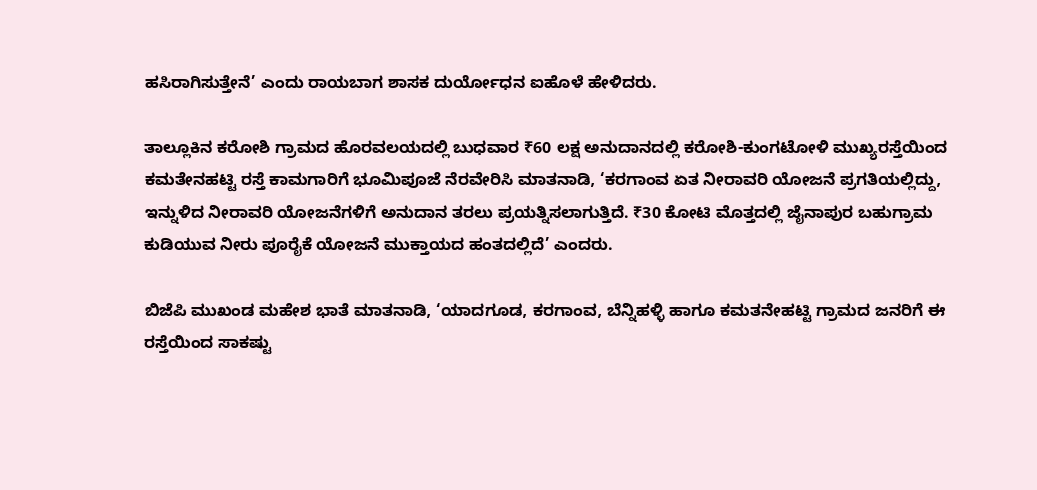ಹಸಿರಾಗಿಸುತ್ತೇನೆ’ ಎಂದು ರಾಯಬಾಗ ಶಾಸಕ ದುರ್ಯೋಧನ ಐಹೊಳೆ ಹೇಳಿದರು.

ತಾಲ್ಲೂಕಿನ ಕರೋಶಿ ಗ್ರಾಮದ ಹೊರವಲಯದಲ್ಲಿ ಬುಧವಾರ ₹60 ಲಕ್ಷ ಅನುದಾನದಲ್ಲಿ ಕರೋಶಿ-ಕುಂಗಟೋಳಿ ಮುಖ್ಯರಸ್ತೆಯಿಂದ ಕಮತೇನಹಟ್ಟಿ ರಸ್ತೆ ಕಾಮಗಾರಿಗೆ ಭೂಮಿಪೂಜೆ ನೆರವೇರಿಸಿ ಮಾತನಾಡಿ, ‘ಕರಗಾಂವ ಏತ ನೀರಾವರಿ ಯೋಜನೆ ಪ್ರಗತಿಯಲ್ಲಿದ್ದು, ಇನ್ನುಳಿದ ನೀರಾವರಿ ಯೋಜನೆಗಳಿಗೆ ಅನುದಾನ ತರಲು ಪ್ರಯತ್ನಿಸಲಾಗುತ್ತಿದೆ. ₹30 ಕೋಟಿ ಮೊತ್ತದಲ್ಲಿ ಜೈನಾಪುರ ಬಹುಗ್ರಾಮ ಕುಡಿಯುವ ನೀರು ಪೂರೈಕೆ ಯೋಜನೆ ಮುಕ್ತಾಯದ ಹಂತದಲ್ಲಿದೆ’ ಎಂದರು.

ಬಿಜೆಪಿ ಮುಖಂಡ ಮಹೇಶ ಭಾತೆ ಮಾತನಾಡಿ, ‘ಯಾದಗೂಡ, ಕರಗಾಂವ, ಬೆನ್ನಿಹಳ್ಳಿ ಹಾಗೂ ಕಮತನೇಹಟ್ಟಿ ಗ್ರಾಮದ ಜನರಿಗೆ ಈ ರಸ್ತೆಯಿಂದ ಸಾಕಷ್ಟು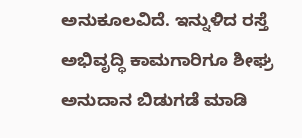ಅನುಕೂಲವಿದೆ. ಇನ್ನುಳಿದ ರಸ್ತೆ ಅಭಿವೃದ್ಧಿ ಕಾಮಗಾರಿಗೂ ಶೀಘ್ರ ಅನುದಾನ ಬಿಡುಗಡೆ ಮಾಡಿ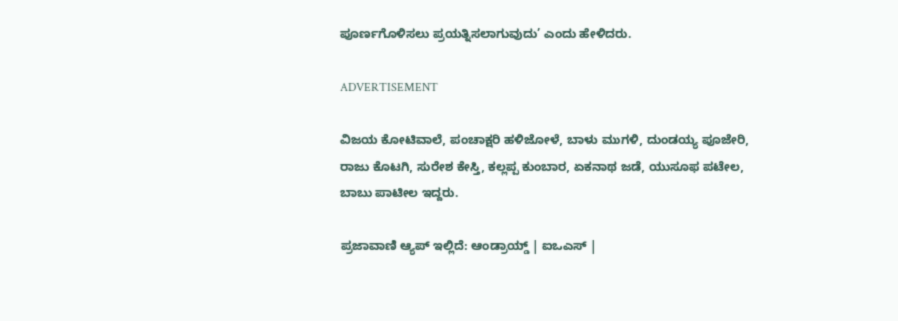ಪೂರ್ಣಗೊಳಿಸಲು ಪ್ರಯತ್ನಿಸಲಾಗುವುದು’ ಎಂದು ಹೇಳಿದರು.

ADVERTISEMENT

ವಿಜಯ ಕೋಟಿವಾಲೆ, ಪಂಚಾಕ್ಷರಿ ಹಳಿಜೋಳೆ, ಬಾಳು ಮುಗಳಿ, ದುಂಡಯ್ಯ ಪೂಜೇರಿ, ರಾಜು ಕೊಟಗಿ, ಸುರೇಶ ಕೇಸ್ತಿ, ಕಲ್ಲಪ್ಪ ಕುಂಬಾರ, ಏಕನಾಥ ಜಡೆ, ಯುಸೂಫ ಪಟೇಲ, ಬಾಬು ಪಾಟೀಲ ಇದ್ದರು.

ಪ್ರಜಾವಾಣಿ ಆ್ಯಪ್ ಇಲ್ಲಿದೆ: ಆಂಡ್ರಾಯ್ಡ್ | ಐಒಎಸ್ |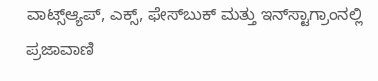ವಾಟ್ಸ್ಆ್ಯಪ್, ಎಕ್ಸ್, ಫೇಸ್‌ಬುಕ್ ಮತ್ತು ಇನ್‌ಸ್ಟಾಗ್ರಾಂನಲ್ಲಿ ಪ್ರಜಾವಾಣಿ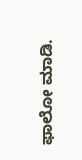ಫಾಲೋ ಮಾಡಿ.